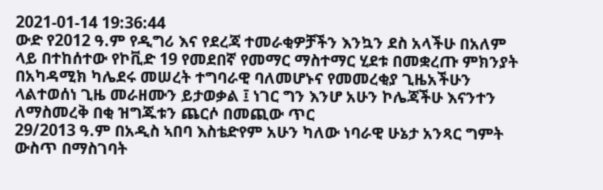2021-01-14 19:36:44
ውድ የ2012 ዓ.ም የዲግሪ እና የደረጃ ተመራቂዎቻችን እንኳን ደስ አላችሁ በአለም ላይ በተከሰተው የኮቪድ 19 የመደበኛ የመማር ማስተማር ሂደቱ በመቋረጡ ምክንያት በአካዳሚክ ካሌደሩ መሠረት ተግባራዊ ባለመሆኑና የመመረቂያ ጊዜአችሁን ላልተወሰነ ጊዜ መራዘሙን ይታወቃል ፤ ነገር ግን እንሆ አሁን ኮሌጃችሁ እናንተን ለማስመረቅ በቂ ዝግጁቱን ጨርሶ በመጪው ጥር
29/2013 ዓ.ም በአዲስ ኣበባ እስቴድየም አሁን ካለው ነባራዊ ሁኔታ አንጻር ግምት ውስጥ በማስገባት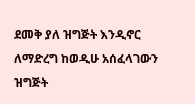ደመቅ ያለ ዝግጅት እንዲኖር ለማድረግ ከወዲሁ አሰፈላገውን ዝግጅት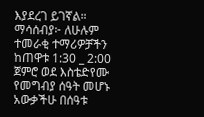እያደረገ ይገኛል።
ማሳሰብያ፦ ለሁሉም ተመራቂ ተማሪዎቻችን ከጠዋቱ 1:30 _ 2:00 ጀምሮ ወደ እስቴድየሙ የመግብያ ሰዓት መሆኑ አውቃችሁ በሰዓቱ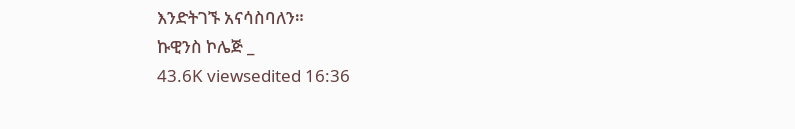እንድትገኙ አናሳስባለን።
ኩዊንስ ኮሌጅ _
43.6K viewsedited 16:36